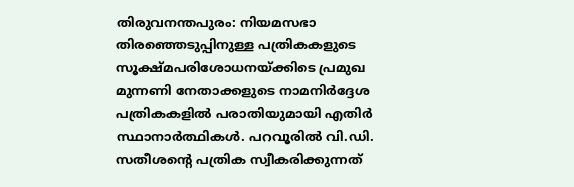തിരുവനന്തപുരം: നിയമസഭാ തിരഞ്ഞെടുപ്പിനുള്ള പത്രികകളുടെ സൂക്ഷ്മപരിശോധനയ്ക്കിടെ പ്രമുഖ മുന്നണി നേതാക്കളുടെ നാമനിർദ്ദേശ പത്രികകളിൽ പരാതിയുമായി എതിർ സ്ഥാനാർത്ഥികൾ. പറവൂരിൽ വി.ഡി. സതീശന്റെ പത്രിക സ്വീകരിക്കുന്നത്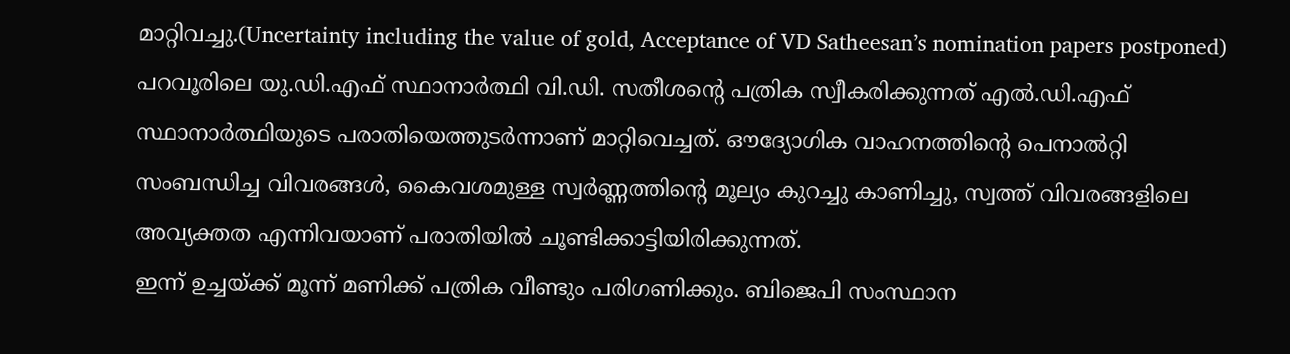മാറ്റിവച്ചു.(Uncertainty including the value of gold, Acceptance of VD Satheesan’s nomination papers postponed)
പറവൂരിലെ യു.ഡി.എഫ് സ്ഥാനാർത്ഥി വി.ഡി. സതീശന്റെ പത്രിക സ്വീകരിക്കുന്നത് എൽ.ഡി.എഫ് സ്ഥാനാർത്ഥിയുടെ പരാതിയെത്തുടർന്നാണ് മാറ്റിവെച്ചത്. ഔദ്യോഗിക വാഹനത്തിന്റെ പെനാൽറ്റി സംബന്ധിച്ച വിവരങ്ങൾ, കൈവശമുള്ള സ്വർണ്ണത്തിന്റെ മൂല്യം കുറച്ചു കാണിച്ചു, സ്വത്ത് വിവരങ്ങളിലെ അവ്യക്തത എന്നിവയാണ് പരാതിയിൽ ചൂണ്ടിക്കാട്ടിയിരിക്കുന്നത്.
ഇന്ന് ഉച്ചയ്ക്ക് മൂന്ന് മണിക്ക് പത്രിക വീണ്ടും പരിഗണിക്കും. ബിജെപി സംസ്ഥാന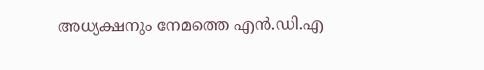അധ്യക്ഷനും നേമത്തെ എൻ.ഡി.എ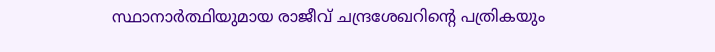സ്ഥാനാർത്ഥിയുമായ രാജീവ് ചന്ദ്രശേഖറിന്റെ പത്രികയും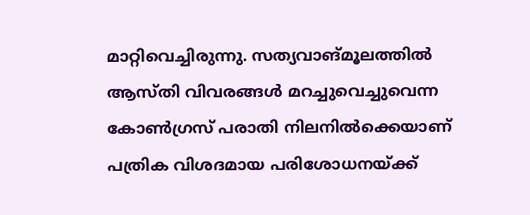മാറ്റിവെച്ചിരുന്നു. സത്യവാങ്മൂലത്തിൽ ആസ്തി വിവരങ്ങൾ മറച്ചുവെച്ചുവെന്ന കോൺഗ്രസ് പരാതി നിലനിൽക്കെയാണ് പത്രിക വിശദമായ പരിശോധനയ്ക്ക്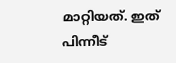മാറ്റിയത്. ഇത് പിന്നീട്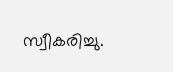സ്വീകരിച്ചു.